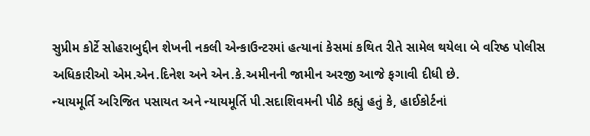સુપ્રીમ કોર્ટે સોહરાબુદ્દીન શેખની નકલી એન્કાઉન્ટરમાં હત્યાનાં કેસમાં કથિત રીતે સામેલ થયેલા બે વરિષ્ઠ પોલીસ અધિકારીઓ એમ.એન.દિનેશ અને એન.કે.અમીનની જામીન અરજી આજે ફગાવી દીધી છે.
ન્યાયમૂર્તિ અરિજિત પસાયત અને ન્યાયમૂર્તિ પી.સદાશિવમની પીઠે કહ્યું હતું કે, હાઈકોર્ટનાં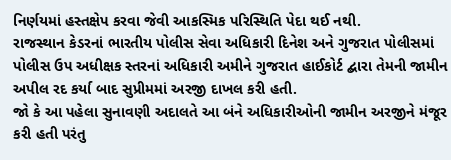નિર્ણયમાં હસ્તક્ષેપ કરવા જેવી આકસ્મિક પરિસ્થિતિ પેદા થઈ નથી.
રાજસ્થાન કેડરનાં ભારતીય પોલીસ સેવા અધિકારી દિનેશ અને ગુજરાત પોલીસમાં પોલીસ ઉપ અધીક્ષક સ્તરનાં અધિકારી અમીને ગુજરાત હાઈકોર્ટ દ્બારા તેમની જામીન અપીલ રદ કર્યા બાદ સુપ્રીમમાં અરજી દાખલ કરી હતી.
જો કે આ પહેલા સુનાવણી અદાલતે આ બંને અધિકારીઓની જામીન અરજીને મંજૂર કરી હતી પરંતુ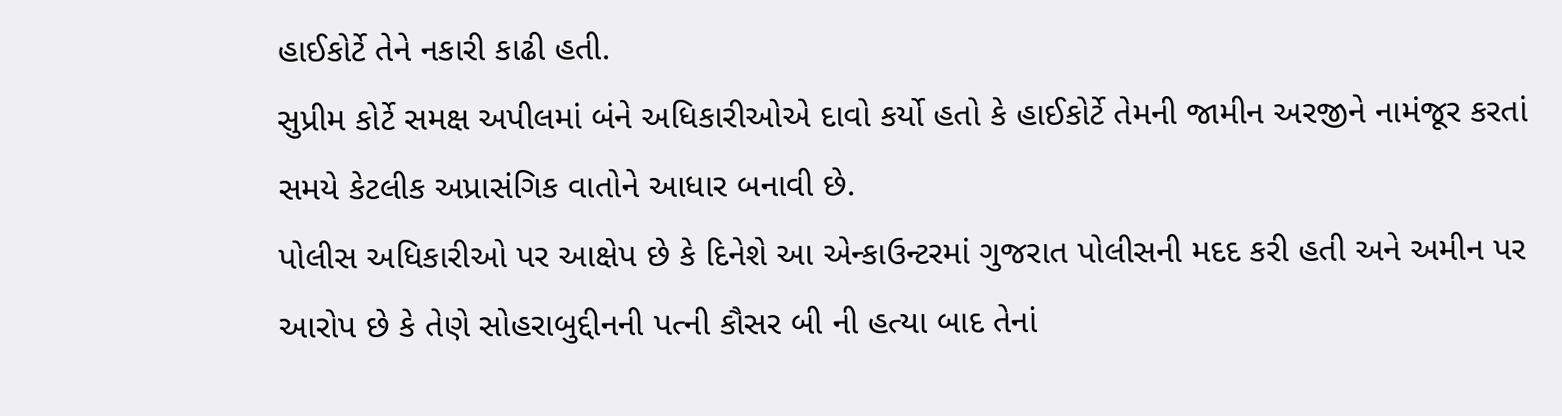હાઈકોર્ટે તેને નકારી કાઢી હતી.
સુપ્રીમ કોર્ટે સમક્ષ અપીલમાં બંને અધિકારીઓએ દાવો કર્યો હતો કે હાઈકોર્ટે તેમની જામીન અરજીને નામંજૂર કરતાં સમયે કેટલીક અપ્રાસંગિક વાતોને આધાર બનાવી છે.
પોલીસ અધિકારીઓ પર આક્ષેપ છે કે દિનેશે આ એન્કાઉન્ટરમાં ગુજરાત પોલીસની મદદ કરી હતી અને અમીન પર આરોપ છે કે તેણે સોહરાબુદ્દીનની પત્ની કૌસર બી ની હત્યા બાદ તેનાં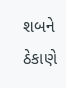શબને ઠેકાણે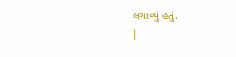લગાવ્યું હતું.
|